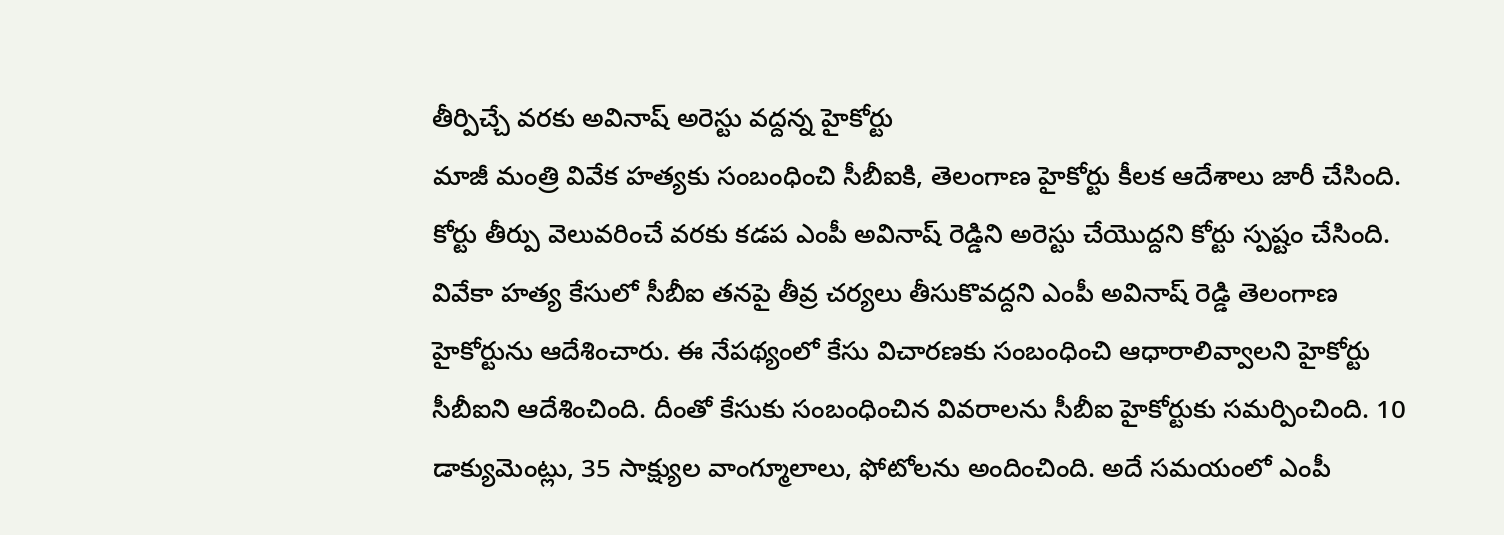తీర్పిచ్చే వరకు అవినాష్ అరెస్టు వద్దన్న హైకోర్టు
మాజీ మంత్రి వివేక హత్యకు సంబంధించి సీబీఐకి, తెలంగాణ హైకోర్టు కీలక ఆదేశాలు జారీ చేసింది. కోర్టు తీర్పు వెలువరించే వరకు కడప ఎంపీ అవినాష్ రెడ్డిని అరెస్టు చేయొద్దని కోర్టు స్పష్టం చేసింది. వివేకా హత్య కేసులో సీబీఐ తనపై తీవ్ర చర్యలు తీసుకొవద్దని ఎంపీ అవినాష్ రెడ్డి తెలంగాణ హైకోర్టును ఆదేశించారు. ఈ నేపథ్యంలో కేసు విచారణకు సంబంధించి ఆధారాలివ్వాలని హైకోర్టు సీబీఐని ఆదేశించింది. దీంతో కేసుకు సంబంధించిన వివరాలను సీబీఐ హైకోర్టుకు సమర్పించింది. 10 డాక్యుమెంట్లు, 35 సాక్ష్యుల వాంగ్మూలాలు, ఫోటోలను అందించింది. అదే సమయంలో ఎంపీ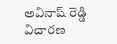అవినాష్ రెడ్డి విచారణ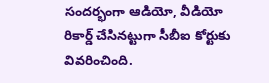సందర్భంగా ఆడియో, వీడియో రికార్డ్ చేసినట్టుగా సీబీఐ కోర్టుకు వివరించింది.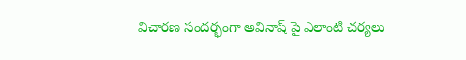విచారణ సందర్భంగా అవినాష్ పై ఎలాంటి చర్యలు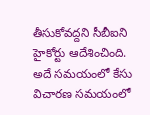తీసుకోవద్దని సీబీఐని హైకోర్టు ఆదేశించింది. అదే సమయంలో కేసు విచారణ సమయంలో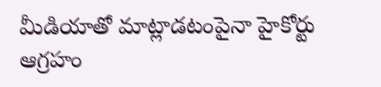మీడియాతో మాట్లాడటంపైనా హైకోర్టు ఆగ్రహం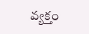వ్యక్తం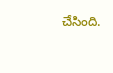చేసింది.